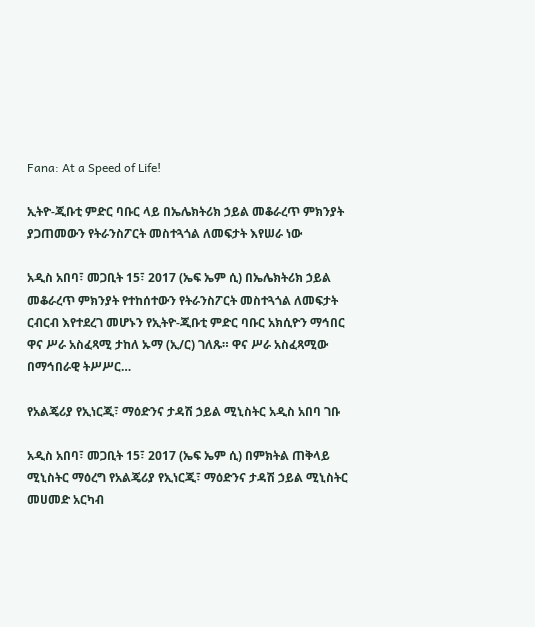Fana: At a Speed of Life!

ኢትዮ-ጂቡቲ ምድር ባቡር ላይ በኤሌክትሪክ ኃይል መቆራረጥ ምክንያት ያጋጠመውን የትራንስፖርት መስተጓጎል ለመፍታት እየሠራ ነው

አዲስ አበባ፣ መጋቢት 15፣ 2017 (ኤፍ ኤም ሲ) በኤሌክትሪክ ኃይል መቆራረጥ ምክንያት የተከሰተውን የትራንስፖርት መስተጓጎል ለመፍታት ርብርብ እየተደረገ መሆኑን የኢትዮ-ጂቡቲ ምድር ባቡር አክሲዮን ማኅበር ዋና ሥራ አስፈጻሚ ታከለ ኡማ (ኢ/ር) ገለጹ። ዋና ሥራ አስፈጻሚው በማኅበራዊ ትሥሥር…

የአልጄሪያ የኢነርጂ፣ ማዕድንና ታዳሽ ኃይል ሚኒስትር አዲስ አበባ ገቡ

አዲስ አበባ፣ መጋቢት 15፣ 2017 (ኤፍ ኤም ሲ) በምክትል ጠቅላይ ሚኒስትር ማዕረግ የአልጄሪያ የኢነርጂ፣ ማዕድንና ታዳሽ ኃይል ሚኒስትር መሀመድ አርካብ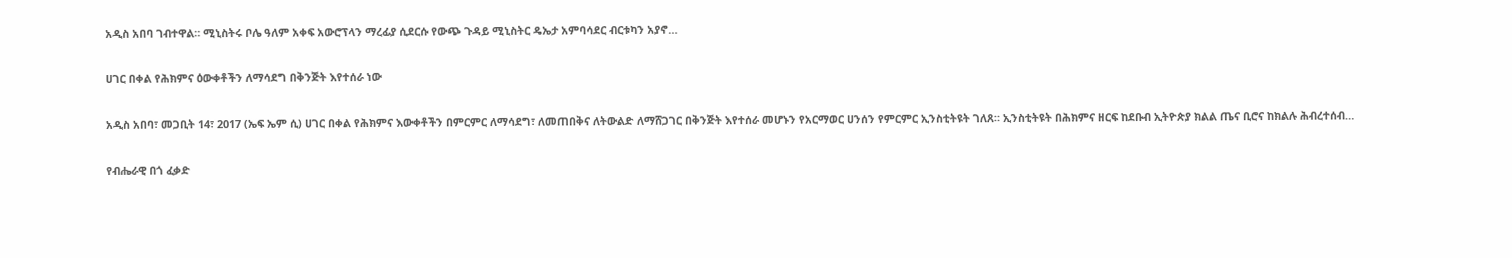አዲስ አበባ ገብተዋል። ሚኒስትሩ ቦሌ ዓለም አቀፍ አውሮፕላን ማረፊያ ሲደርሱ የውጭ ጉዳይ ሚኒስትር ዴኤታ አምባሳደር ብርቱካን አያኖ…

ሀገር በቀል የሕክምና ዕውቀቶችን ለማሳደግ በቅንጅት እየተሰራ ነው

አዲስ አበባ፣ መጋቢት 14፣ 2017 (ኤፍ ኤም ሲ) ሀገር በቀል የሕክምና እውቀቶችን በምርምር ለማሳደግ፣ ለመጠበቅና ለትውልድ ለማሸጋገር በቅንጅት እየተሰራ መሆኑን የአርማወር ሀንሰን የምርምር ኢንስቲትዩት ገለጸ። ኢንስቲትዩት በሕክምና ዘርፍ ከደቡብ ኢትዮጵያ ክልል ጤና ቢሮና ከክልሉ ሕብረተሰብ…

የብሔራዊ በጎ ፈቃድ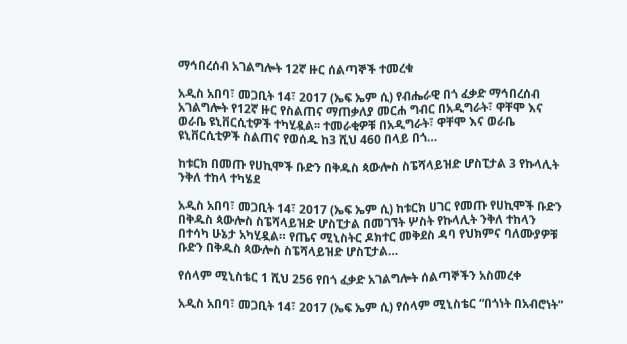ማኅበረሰብ አገልግሎት 12ኛ ዙር ሰልጣኞች ተመረቁ

አዲስ አበባ፣ መጋቢት 14፣ 2017 (ኤፍ ኤም ሲ) የብሔራዊ በጎ ፈቃድ ማኅበረሰብ አገልግሎት የ12ኛ ዙር የስልጠና ማጠቃለያ መርሐ ግብር በአዲግራት፣ ዋቸሞ እና ወራቤ ዩኒቨርሲቲዎች ተካሂዷል፡፡ ተመራቂዎቹ በአዲግራት፣ ዋቸሞ እና ወራቤ ዩኒቨርሲቲዎች ስልጠና የወሰዱ ከ3 ሺህ 460 በላይ በጎ…

ከቱርክ በመጡ የሀኪሞች ቡድን በቅዱስ ጳውሎስ ስፔሻላይዝድ ሆስፒታል 3 የኩላሊት ንቅለ ተከላ ተካሄደ

አዲስ አበባ፣ መጋቢት 14፣ 2017 (ኤፍ ኤም ሲ) ከቱርክ ሀገር የመጡ የሀኪሞች ቡድን በቅዱስ ጳውሎስ ስፔሻላይዝድ ሆስፒታል በመገኘት ሦስት የኩላሊት ንቅለ ተከላን በተሳካ ሁኔታ አካሂዷል። የጤና ሚኒስትር ዶክተር መቅደስ ዳባ የህክምና ባለሙያዎቹ ቡድን በቅዱስ ጳውሎስ ስፔሻላይዝድ ሆስፒታል…

የሰላም ሚኒስቴር 1 ሺህ 256 የበጎ ፈቃድ አገልግሎት ሰልጣኞችን አስመረቀ

አዲስ አበባ፣ መጋቢት 14፣ 2017 (ኤፍ ኤም ሲ) የሰላም ሚኒስቴር “በጎነት በአብሮነት”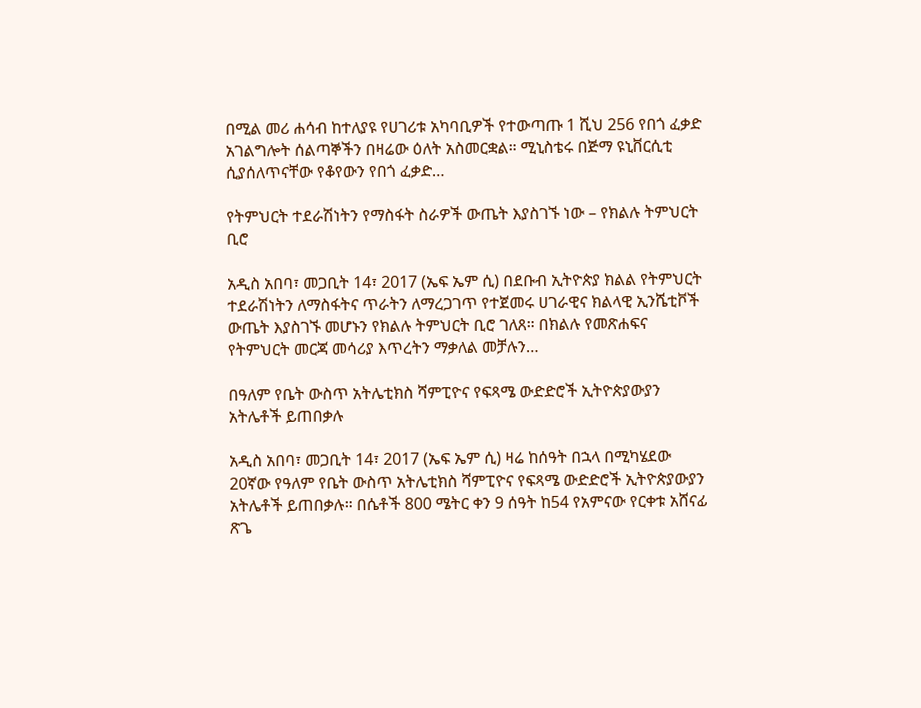በሚል መሪ ሐሳብ ከተለያዩ የሀገሪቱ አካባቢዎች የተውጣጡ 1 ሺህ 256 የበጎ ፈቃድ አገልግሎት ሰልጣኞችን በዛሬው ዕለት አስመርቋል። ሚኒስቴሩ በጅማ ዩኒቨርሲቲ ሲያሰለጥናቸው የቆየውን የበጎ ፈቃድ…

የትምህርት ተደራሽነትን የማስፋት ስራዎች ውጤት እያስገኙ ነው – የክልሉ ትምህርት ቢሮ

አዲስ አበባ፣ መጋቢት 14፣ 2017 (ኤፍ ኤም ሲ) በደቡብ ኢትዮጵያ ክልል የትምህርት ተደራሽነትን ለማስፋትና ጥራትን ለማረጋገጥ የተጀመሩ ሀገራዊና ክልላዊ ኢንሼቲቮች ውጤት እያስገኙ መሆኑን የክልሉ ትምህርት ቢሮ ገለጸ። በክልሉ የመጽሐፍና የትምህርት መርጃ መሳሪያ እጥረትን ማቃለል መቻሉን…

በዓለም የቤት ውስጥ አትሌቲክስ ሻምፒዮና የፍጻሜ ውድድሮች ኢትዮጵያውያን አትሌቶች ይጠበቃሉ

አዲስ አበባ፣ መጋቢት 14፣ 2017 (ኤፍ ኤም ሲ) ዛሬ ከሰዓት በኋላ በሚካሄደው 20ኛው የዓለም የቤት ውስጥ አትሌቲክስ ሻምፒዮና የፍጻሜ ውድድሮች ኢትዮጵያውያን አትሌቶች ይጠበቃሉ። በሴቶች 800 ሜትር ቀን 9 ሰዓት ከ54 የአምናው የርቀቱ አሸናፊ ጽጌ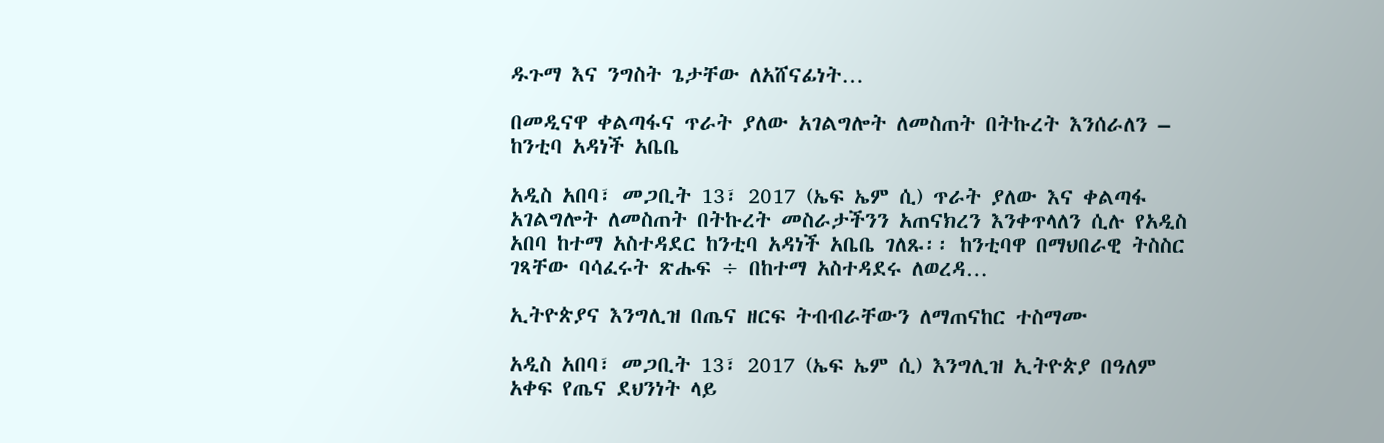ዱጉማ እና ንግስት ጌታቸው ለአሸናፊነት…

በመዲናዋ ቀልጣፋና ጥራት ያለው አገልግሎት ለመስጠት በትኩረት እንሰራለን – ከንቲባ አዳነች አቤቤ

አዲስ አበባ፣ መጋቢት 13፣ 2017 (ኤፍ ኤም ሲ) ጥራት ያለው እና ቀልጣፋ አገልግሎት ለመስጠት በትኩረት መስራታችንን አጠናክረን እንቀጥላለን ሲሉ የአዲስ አበባ ከተማ አስተዳደር ከንቲባ አዳነች አቤቤ ገለጹ፡፡ ከንቲባዋ በማህበራዊ ትስስር ገጻቸው ባሳፈሩት ጽሑፍ ÷ በከተማ አስተዳደሩ ለወረዳ…

ኢትዮጵያና እንግሊዝ በጤና ዘርፍ ትብብራቸውን ለማጠናከር ተስማሙ

አዲስ አበባ፣ መጋቢት 13፣ 2017 (ኤፍ ኤም ሲ) እንግሊዝ ኢትዮጵያ በዓለም አቀፍ የጤና ደህንነት ላይ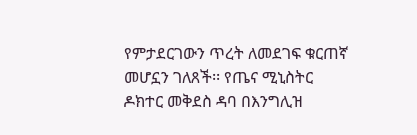የምታደርገውን ጥረት ለመደገፍ ቁርጠኛ መሆኗን ገለጸች፡፡ የጤና ሚኒስትር ዶክተር መቅደስ ዳባ በእንግሊዝ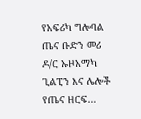የአፍሪካ ግሎባል ጤና ቡድን መሪ ዶ/ር ኡዞአማካ ጊልፒን እና ሌሎች የጤና ዘርፍ…